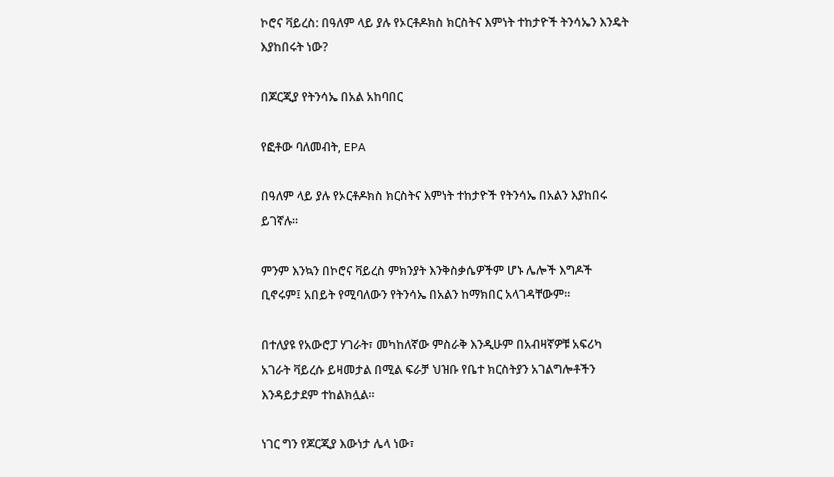ኮሮና ቫይረስ: በዓለም ላይ ያሉ የኦርቶዶክስ ክርስትና እምነት ተከታዮች ትንሳኤን እንዴት እያከበሩት ነው?

በጆርጂያ የትንሳኤ በአል አከባበር

የፎቶው ባለመብት, EPA

በዓለም ላይ ያሉ የኦርቶዶክስ ክርስትና እምነት ተከታዮች የትንሳኤ በአልን እያከበሩ ይገኛሉ።

ምንም እንኳን በኮሮና ቫይረስ ምክንያት እንቅስቃሴዎችም ሆኑ ሌሎች እግዶች ቢኖሩም፤ አበይት የሚባለውን የትንሳኤ በአልን ከማክበር አላገዳቸውም።

በተለያዩ የአውሮፓ ሃገራት፣ መካከለኛው ምስራቅ እንዲሁም በአብዛኛዎቹ አፍሪካ አገራት ቫይረሱ ይዛመታል በሚል ፍራቻ ህዝቡ የቤተ ክርስትያን አገልግሎቶችን እንዳይታደም ተከልክሏል።

ነገር ግን የጆርጂያ እውነታ ሌላ ነው፣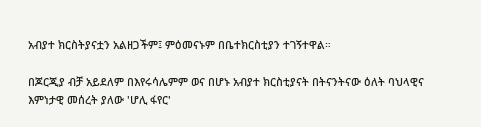አብያተ ክርስትያናቷን አልዘጋችም፤ ምዕመናኑም በቤተክርስቲያን ተገኝተዋል።

በጆርጂያ ብቻ አይደለም በእየሩሳሌምም ወና በሆኑ አብያተ ክርስቲያናት በትናንትናው ዕለት ባህላዊና እምነታዊ መሰረት ያለው 'ሆሊ ፋየር'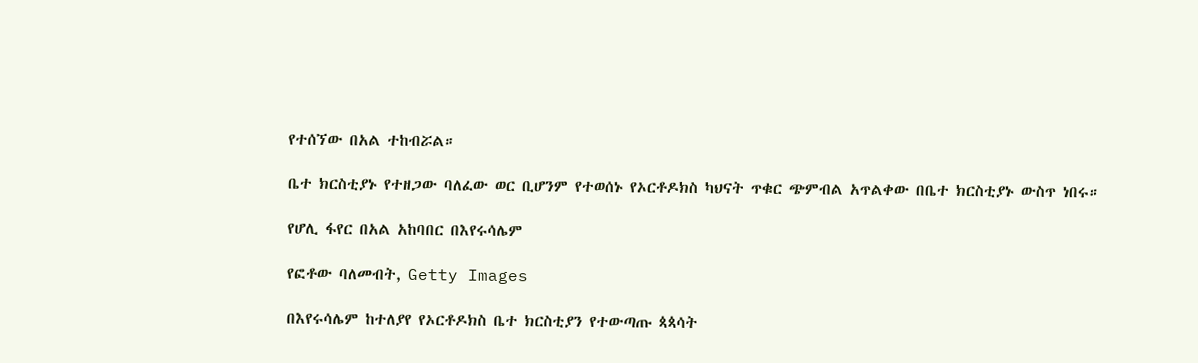የተሰኘው በአል ተከብሯል።

ቤተ ክርስቲያኑ የተዘጋው ባለፈው ወር ቢሆንም የተወሰኑ የኦርቶዶክስ ካህናት ጥቁር ጭምብል አጥልቀው በቤተ ክርስቲያኑ ውስጥ ነበሩ።

የሆሊ ፋየር በአል አከባበር በእየሩሳሌም

የፎቶው ባለመብት, Getty Images

በእየሩሳሌም ከተለያየ የኦርቶዶክስ ቤተ ክርስቲያን የተውጣጡ ጳጳሳት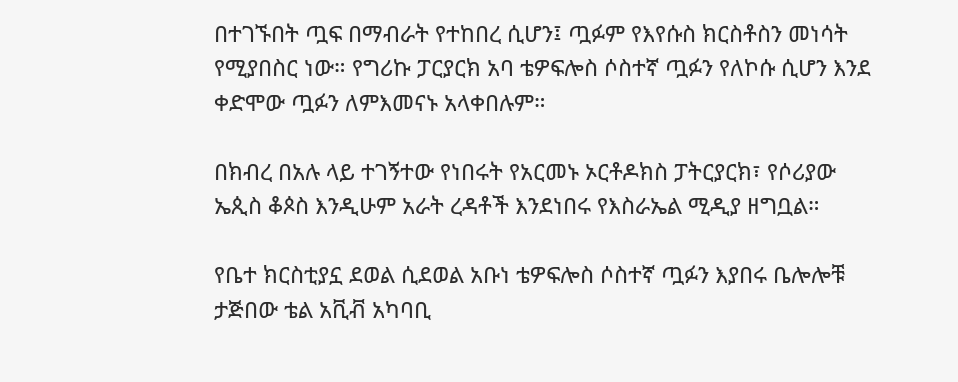በተገኙበት ጧፍ በማብራት የተከበረ ሲሆን፤ ጧፉም የእየሱስ ክርስቶስን መነሳት የሚያበስር ነው። የግሪኩ ፓርያርክ አባ ቴዎፍሎስ ሶስተኛ ጧፉን የለኮሱ ሲሆን እንደ ቀድሞው ጧፉን ለምእመናኑ አላቀበሉም።

በክብረ በአሉ ላይ ተገኝተው የነበሩት የአርመኑ ኦርቶዶክስ ፓትርያርክ፣ የሶሪያው ኤጲስ ቆጶስ እንዲሁም አራት ረዳቶች እንደነበሩ የእስራኤል ሚዲያ ዘግቧል።

የቤተ ክርስቲያኗ ደወል ሲደወል አቡነ ቴዎፍሎስ ሶስተኛ ጧፉን እያበሩ ቤሎሎቹ ታጅበው ቴል አቪቭ አካባቢ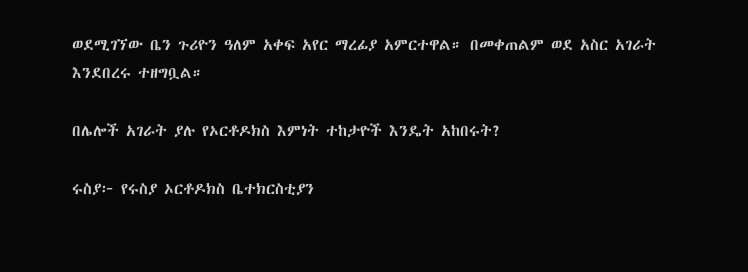ወደሚገኘው ቤን ጉሪዮን ዓለም አቀፍ አየር ማረፊያ አምርተዋል። በመቀጠልም ወደ አስር አገራት እንደበረሩ ተዘግቧል።

በሌሎች አገራት ያሉ የኦርቶዶክስ እምነት ተከታዮች እንዴት አከበሩት?

ሩስያ፦ የሩስያ ኦርቶዶክስ ቤተክርስቲያን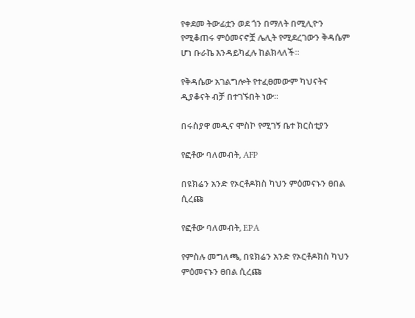የቀደመ ትውፊቷን ወደ ጎን በማለት በሚሊዮን የሚቆጠሩ ምዕመናኖቿ ሌሊት የሚደረገውን ቅዳሴም ሆነ ቡራኬ እንዳይካፈሉ ከልክላለች።

የቅዳሴው አገልግሎት የተፈፀመውም ካህናትና ዲያቆናት ብቻ በተገኙበት ነው።

በሩስያዋ መዲና ሞስኮ የሚገኝ ቤተ ክርስቲያን

የፎቶው ባለመብት, AFP

በዩክሬን አንድ የኦርቶዶክስ ካህን ምዕመናኑን ፀበል ሲረጩ

የፎቶው ባለመብት, EPA

የምስሉ መግለጫ, በዩክሬን አንድ የኦርቶዶክስ ካህን ምዕመናኑን ፀበል ሲረጩ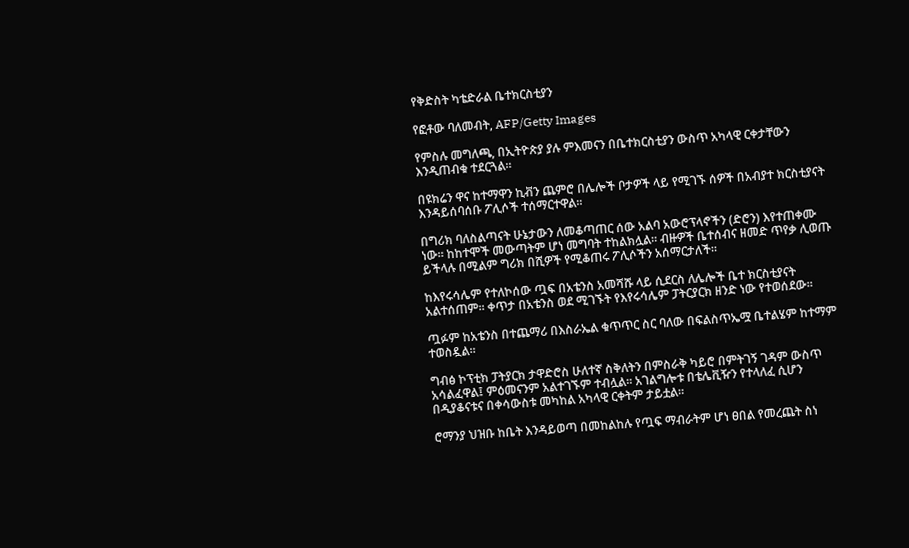የቅድስት ካቴድራል ቤተክርስቲያን

የፎቶው ባለመብት, AFP/Getty Images

የምስሉ መግለጫ, በኢትዮጵያ ያሉ ምእመናን በቤተክርስቲያን ውስጥ አካላዊ ርቀታቸውን እንዲጠብቁ ተደርጓል።

በዩክሬን ዋና ከተማዋን ኪቭን ጨምሮ በሌሎች ቦታዎች ላይ የሚገኙ ሰዎች በአብያተ ክርስቲያናት እንዳይሰባሰቡ ፖሊሶች ተሰማርተዋል።

በግሪክ ባለስልጣናት ሁኔታውን ለመቆጣጠር ሰው አልባ አውሮፕላኖችን (ድሮን) እየተጠቀሙ ነው። ከከተሞች መውጣትም ሆነ መግባት ተከልክሏል። ብዙዎች ቤተሰብና ዘመድ ጥየቃ ሊወጡ ይችላሉ በሚልም ግሪክ በሺዎች የሚቆጠሩ ፖሊሶችን አሰማርታለች።

ከእየሩሳሌም የተለኮሰው ጧፍ በአቴንስ አመሻሹ ላይ ሲደርስ ለሌሎች ቤተ ክርስቲያናት አልተሰጠም። ቀጥታ በአቴንስ ወደ ሚገኙት የእየሩሳሌም ፓትርያርክ ዘንድ ነው የተወሰደው።

ጧፉም ከአቴንስ በተጨማሪ በእስራኤል ቁጥጥር ስር ባለው በፍልስጥኤሟ ቤተልሄም ከተማም ተወስዷል።

ግብፅ ኮፕቲክ ፓትያርክ ታዋድሮስ ሁለተኛ ስቅለትን በምስራቅ ካይሮ በምትገኝ ገዳም ውስጥ አሳልፈዋል፤ ምዕመናንም አልተገኙም ተብሏል። አገልግሎቱ በቴሌቪዥን የተላለፈ ሲሆን በዲያቆናቱና በቀሳውስቱ መካከል አካላዊ ርቀትም ታይቷል።

ሮማንያ ህዝቡ ከቤት እንዳይወጣ በመከልከሉ የጧፍ ማብራትም ሆነ ፀበል የመረጨት ስነ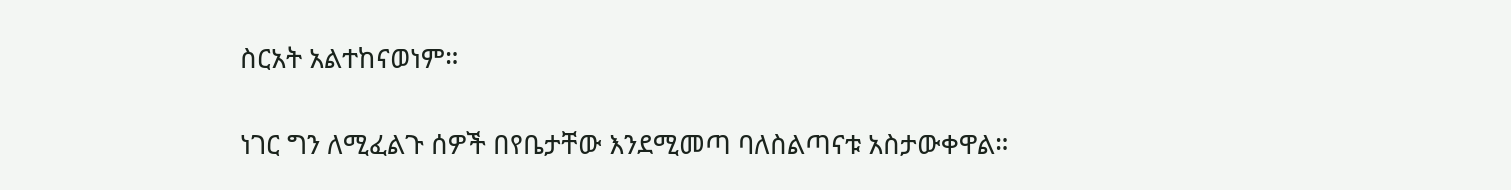ስርአት አልተከናወነም።

ነገር ግን ለሚፈልጉ ሰዎች በየቤታቸው እንደሚመጣ ባለስልጣናቱ አስታውቀዋል።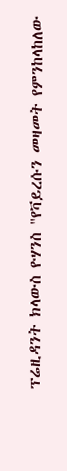ፕሬዚዳንት ክላውስ ዮሃንስ "የቫይረሱን መዛመት የምንከላከለው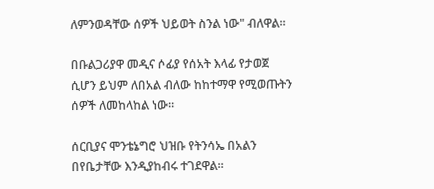ለምንወዳቸው ሰዎች ህይወት ስንል ነው" ብለዋል።

በቡልጋሪያዋ መዲና ሶፊያ የሰአት እላፊ የታወጀ ሲሆን ይህም ለበአል ብለው ከከተማዋ የሚወጡትን ሰዎች ለመከላከል ነው።

ሰርቢያና ሞንቴኔግሮ ህዝቡ የትንሳኤ በአልን በየቤታቸው እንዲያከብሩ ተገደዋል።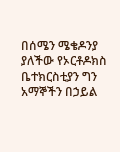በሰሜን ሜቄዶንያ ያለችው የኦርቶዶክስ ቤተክርስቲያን ግን አማኞችን በኃይል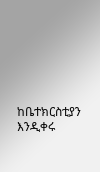ከቤተክርስቲያን እንዲቀሩ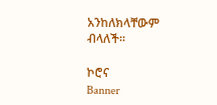አንከለክላቸውም ብላለች።

ኮሮና
Banner